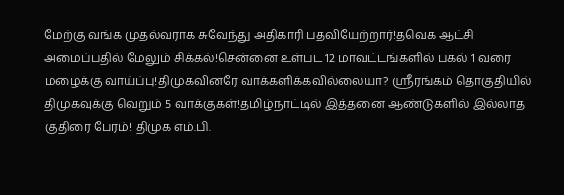மேற்கு வங்க முதல்வராக சுவேந்து அதிகாரி பதவியேற்றார்!தவெக ஆட்சி அமைப்பதில் மேலும் சிக்கல்!சென்னை உள்பட 12 மாவட்டங்களில் பகல் 1 வரை மழைக்கு வாய்ப்பு!திமுகவினரே வாக்களிக்கவில்லையா? ஸ்ரீரங்கம் தொகுதியில் திமுகவுக்கு வெறும் 5 வாக்குகள்!தமிழ்நாட்டில் இத்தனை ஆண்டுகளில் இல்லாத குதிரை பேரம்! திமுக எம்.பி.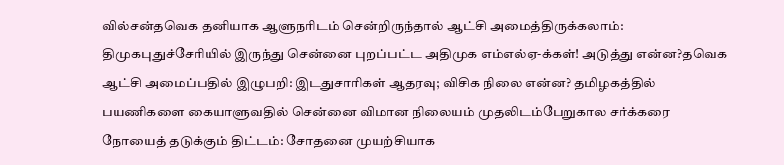வில்சன்தவெக தனியாக ஆளுநரிடம் சென்றிருந்தால் ஆட்சி அமைத்திருக்கலாம்: திமுகபுதுச்சேரியில் இருந்து சென்னை புறப்பட்ட அதிமுக எம்எல்ஏ-க்கள்! அடுத்து என்ன?தவெக ஆட்சி அமைப்பதில் இழுபறி: இடதுசாரிகள் ஆதரவு; விசிக நிலை என்ன? தமிழகத்தில் பயணிகளை கையாளுவதில் சென்னை விமான நிலையம் முதலிடம்பேறுகால சர்க்கரை நோயைத் தடுக்கும் திட்டம்: சோதனை முயற்சியாக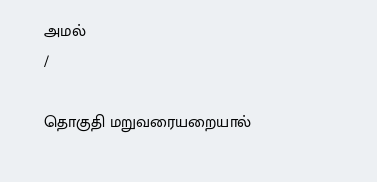அமல்
/

தொகுதி மறுவரையறையால்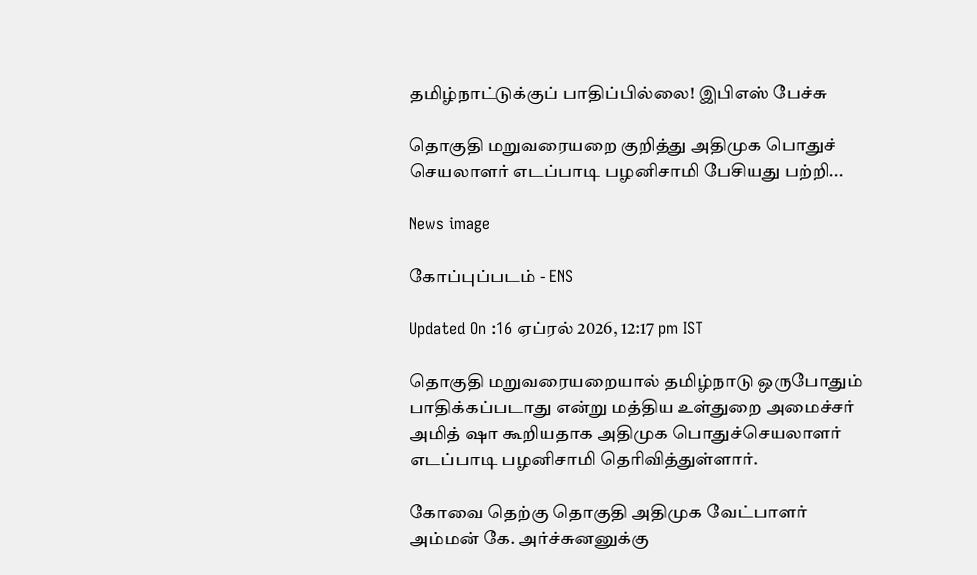தமிழ்நாட்டுக்குப் பாதிப்பில்லை! இபிஎஸ் பேச்சு

தொகுதி மறுவரையறை குறித்து அதிமுக பொதுச் செயலாளர் எடப்பாடி பழனிசாமி பேசியது பற்றி...

News image

கோப்புப்படம் - ENS

Updated On :16 ஏப்ரல் 2026, 12:17 pm IST

தொகுதி மறுவரையறையால் தமிழ்நாடு ஒருபோதும் பாதிக்கப்படாது என்று மத்திய உள்துறை அமைச்சர் அமித் ஷா கூறியதாக அதிமுக பொதுச்செயலாளர் எடப்பாடி பழனிசாமி தெரிவித்துள்ளார்.

கோவை தெற்கு தொகுதி அதிமுக வேட்பாளர் அம்மன் கே. அர்ச்சுனனுக்கு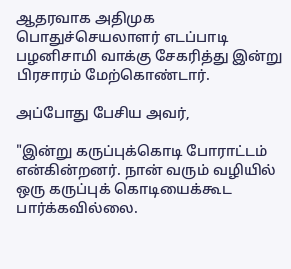ஆதரவாக அதிமுக பொதுச்செயலாளர் எடப்பாடி பழனிசாமி வாக்கு சேகரித்து இன்று பிரசாரம் மேற்கொண்டார்.

அப்போது பேசிய அவர்,

"இன்று கருப்புக்கொடி போராட்டம் என்கின்றனர். நான் வரும் வழியில் ஒரு கருப்புக் கொடியைக்கூட பார்க்கவில்லை.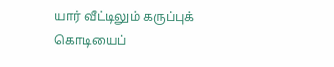யார் வீட்டிலும் கருப்புக் கொடியைப்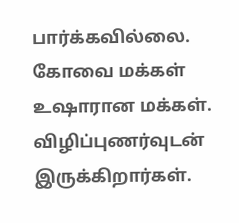பார்க்கவில்லை. கோவை மக்கள் உஷாரான மக்கள். விழிப்புணர்வுடன் இருக்கிறார்கள்.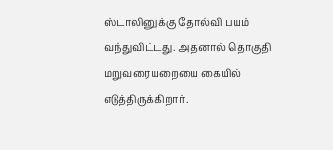ஸ்டாலினுக்கு தோல்வி பயம் வந்துவிட்டது. அதனால் தொகுதி மறுவரையறையை கையில் எடுத்திருக்கிறார்.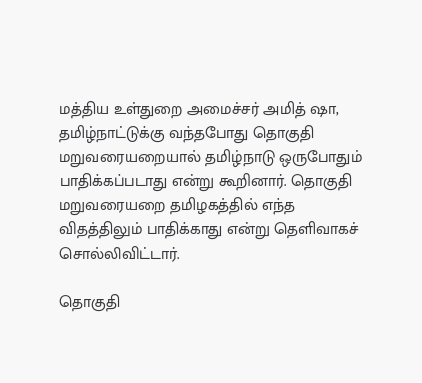மத்திய உள்துறை அமைச்சர் அமித் ஷா, தமிழ்நாட்டுக்கு வந்தபோது தொகுதி மறுவரையறையால் தமிழ்நாடு ஒருபோதும் பாதிக்கப்படாது என்று கூறினார். தொகுதி மறுவரையறை தமிழகத்தில் எந்த விதத்திலும் பாதிக்காது என்று தெளிவாகச் சொல்லிவிட்டார்.

தொகுதி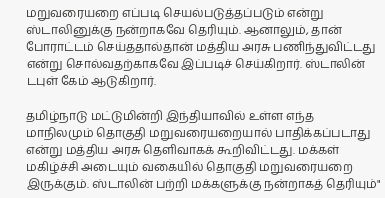மறுவரையறை எப்படி செயல்படுத்தப்படும் என்று ஸ்டாலினுக்கு நன்றாகவே தெரியும். ஆனாலும், தான் போராட்டம் செய்ததால்தான் மத்திய அரசு பணிந்துவிட்டது என்று சொல்வதற்காகவே இப்படிச் செய்கிறார். ஸ்டாலின் டபுள் கேம் ஆடுகிறார்.

தமிழ்நாடு மட்டுமின்றி இந்தியாவில் உள்ள எந்த மாநிலமும் தொகுதி மறுவரையறையால் பாதிக்கப்படாது என்று மத்திய அரசு தெளிவாகக் கூறிவிட்டது. மக்கள் மகிழ்ச்சி அடையும் வகையில் தொகுதி மறுவரையறை இருக்கும். ஸ்டாலின் பற்றி மக்களுக்கு நன்றாகத் தெரியும்"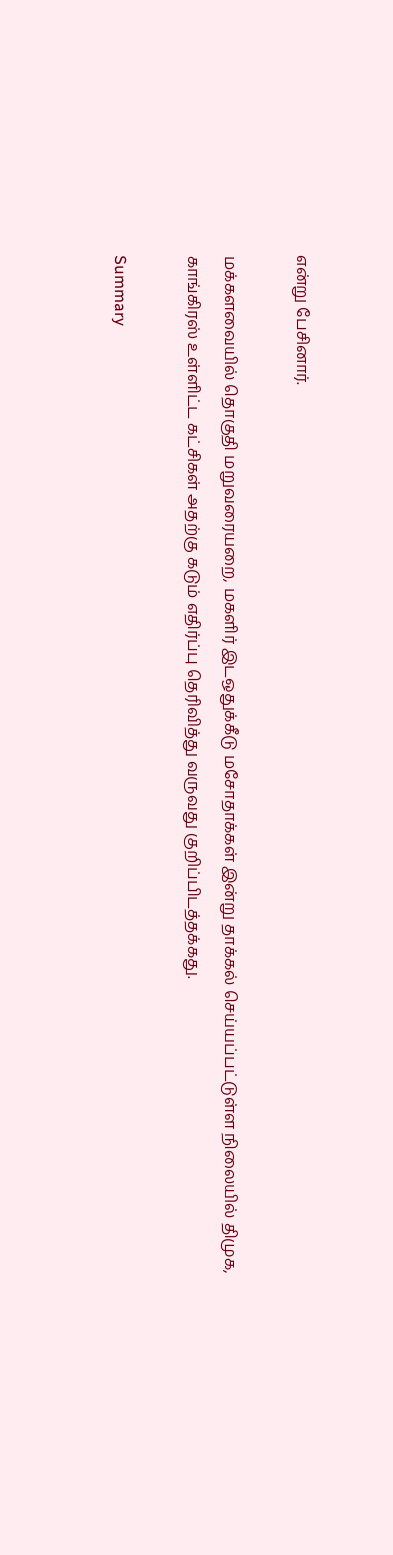என்று பேசினார்.

மக்களவையில் தொகுதி மறுவரையறை, மகளிர் இடஒதுக்கீடு மசோதாக்கள் இன்று தாக்கல் செய்யப்பட்டுள்ள நிலையில் திமுக, காங்கிரஸ் உள்ளிட்ட கட்சிகள் அதற்கு கடும் எதிர்ப்பு தெரிவித்து வருவது குறிப்பிடத்தக்கது.

Summary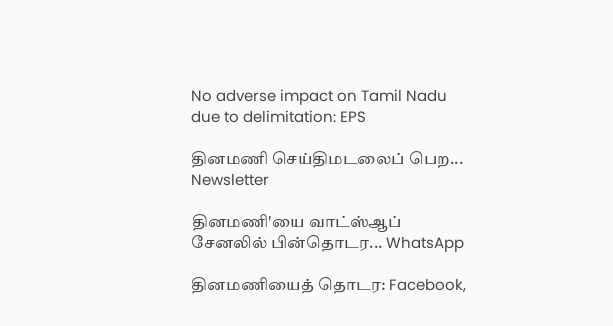No adverse impact on Tamil Nadu due to delimitation: EPS

தினமணி செய்திமடலைப் பெற... Newsletter

தினமணி'யை வாட்ஸ்ஆப் சேனலில் பின்தொடர... WhatsApp

தினமணியைத் தொடர: Facebook,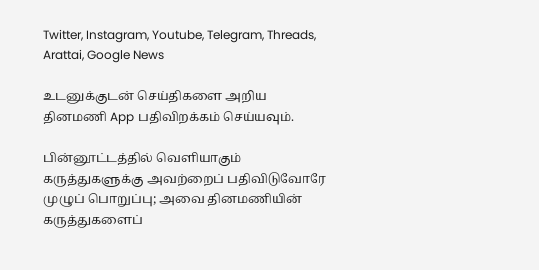Twitter, Instagram, Youtube, Telegram, Threads, Arattai, Google News

உடனுக்குடன் செய்திகளை அறிய தினமணி App பதிவிறக்கம் செய்யவும்.

பின்னூட்டத்தில் வெளியாகும் கருத்துகளுக்கு அவற்றைப் பதிவிடுவோரே முழுப் பொறுப்பு; அவை தினமணியின் கருத்துகளைப்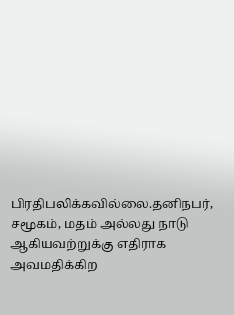பிரதிபலிக்கவில்லை.தனிநபர், சமூகம், மதம் அல்லது நாடு ஆகியவற்றுக்கு எதிராக அவமதிக்கிற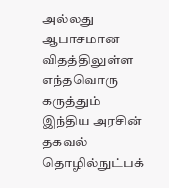அல்லது ஆபாசமான விதத்திலுள்ள எந்தவொரு கருத்தும் இந்திய அரசின் தகவல் தொழில்நுட்பக்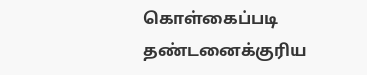கொள்கைப்படி தண்டனைக்குரிய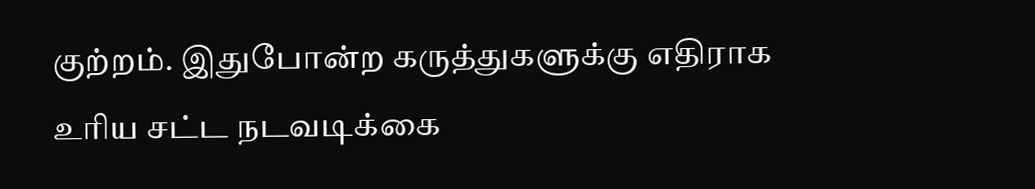குற்றம். இதுபோன்ற கருத்துகளுக்கு எதிராக உரிய சட்ட நடவடிக்கை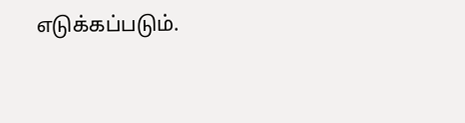எடுக்கப்படும்.